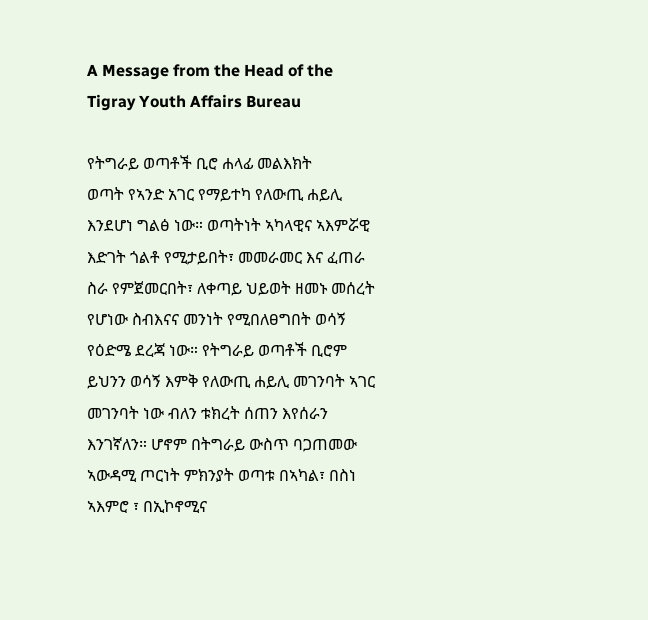A Message from the Head of the Tigray Youth Affairs Bureau

የትግራይ ወጣቶች ቢሮ ሐላፊ መልእክት
ወጣት የኣንድ አገር የማይተካ የለውጢ ሐይሊ እንደሆነ ግልፅ ነው። ወጣትነት ኣካላዊና ኣእምሯዊ እድገት ጎልቶ የሚታይበት፣ መመራመር እና ፈጠራ ስራ የምጀመርበት፣ ለቀጣይ ህይወት ዘመኑ መሰረት የሆነው ስብእናና መንነት የሚበለፀግበት ወሳኝ የዕድሜ ደረጃ ነው። የትግራይ ወጣቶች ቢሮም ይህንን ወሳኝ እምቅ የለውጢ ሐይሊ መገንባት ኣገር መገንባት ነው ብለን ቱክረት ሰጠን እየሰራን እንገኛለን። ሆኖም በትግራይ ውስጥ ባጋጠመው ኣውዳሚ ጦርነት ምክንያት ወጣቱ በኣካል፣ በስነ ኣእምሮ ፣ በኢኮኖሚና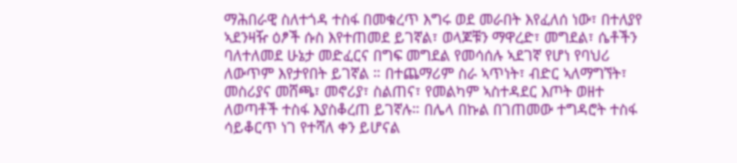ማሕበራዊ ስለተጎዳ ተስፋ በመቁረጥ እግሩ ወደ መራበት እየፈለሰ ነው፣ በተለያየ ኣደንዛዥ ዕፆች ሱስ እየተጠመደ ይገኛል፣ ወላጆቹን ማዋረድ፣ መግደል፣ ሴቶችን ባለተለመደ ሁኔታ መድፈርና በግፍ መግደል የመሳሰሉ ኣደገኛ የሆነ የባህሪ ለውጥም እየታየበት ይገኛል ። በተጨማሪም ስራ ኣጥነት፣ ብድር ኣለማግኘት፣ መስሪያና መሸጫ፣ መኖሪያ፣ ስልጠና፣ የመልካም ኣስተዳደር እጦት ወዘተ ለወጣቶች ተስፋ እያስቆረጠ ይገኛሉ። በሌላ በኩል በገጠመው ተግዳሮት ተስፋ ሳይቆርጥ ነገ የተሻለ ቀን ይሆናል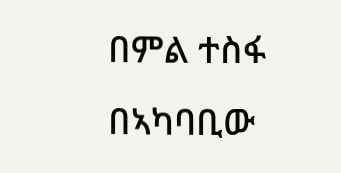በምል ተስፋ በኣካባቢው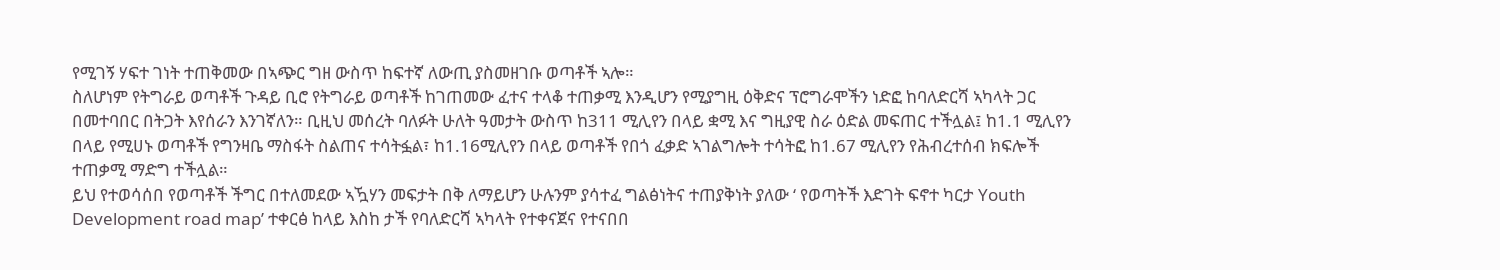የሚገኝ ሃፍተ ገነት ተጠቅመው በኣጭር ግዘ ውስጥ ከፍተኛ ለውጢ ያስመዘገቡ ወጣቶች ኣሎ።
ስለሆነም የትግራይ ወጣቶች ጉዳይ ቢሮ የትግራይ ወጣቶች ከገጠመው ፈተና ተላቆ ተጠቃሚ እንዲሆን የሚያግዚ ዕቅድና ፕሮግራሞችን ነድፎ ከባለድርሻ ኣካላት ጋር በመተባበር በትጋት እየሰራን እንገኛለን። ቢዚህ መሰረት ባለፉት ሁለት ዓመታት ውስጥ ከ311 ሚሊየን በላይ ቋሚ እና ግዚያዊ ስራ ዕድል መፍጠር ተችሏል፤ ከ1.1 ሚሊየን በላይ የሚሀኑ ወጣቶች የግንዛቤ ማስፋት ስልጠና ተሳትፏል፣ ከ1.16ሚሊየን በላይ ወጣቶች የበጎ ፈቃድ ኣገልግሎት ተሳትፎ ከ1.67 ሚሊየን የሕብረተሰብ ክፍሎች ተጠቃሚ ማድግ ተችሏል።
ይህ የተወሳሰበ የወጣቶች ችግር በተለመደው ኣዃሃን መፍታት በቅ ለማይሆን ሁሉንም ያሳተፈ ግልፅነትና ተጠያቅነት ያለው ‘ የወጣትች እድገት ፍኖተ ካርታ Youth Development road map’ ተቀርፅ ከላይ እስከ ታች የባለድርሻ ኣካላት የተቀናጀና የተናበበ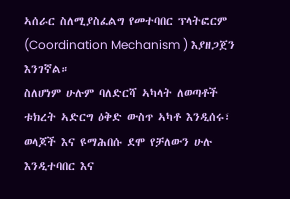ኣሰራር ስለሚያስፈልግ የመተባበር ፕላትፎርም (Coordination Mechanism ) እያዘጋጀን እንገኛል።
ስለሆነም ሁሉም ባለድርሻ ኣካላት ለወጣቶች ቱክረት ኣድርግ ዕቅድ ውስጥ ኣካቶ እንዲሰሩ፣ ወላጆች እና ዩማሕበሱ ደሞ የቻለውን ሁሉ እንዲተባበር እና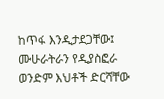ከጥፋ እንዲታደጋቸው፤ ሙሁራትራን የዲያስፎራ ወንድም እህቶች ድርሻቸው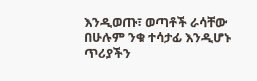እንዲወጡ፣ ወጣቶች ራሳቸው በሁሉም ንቁ ተሳታፊ እንዲሆኑ ጥሪያችን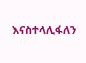እናስተላሊፋለን